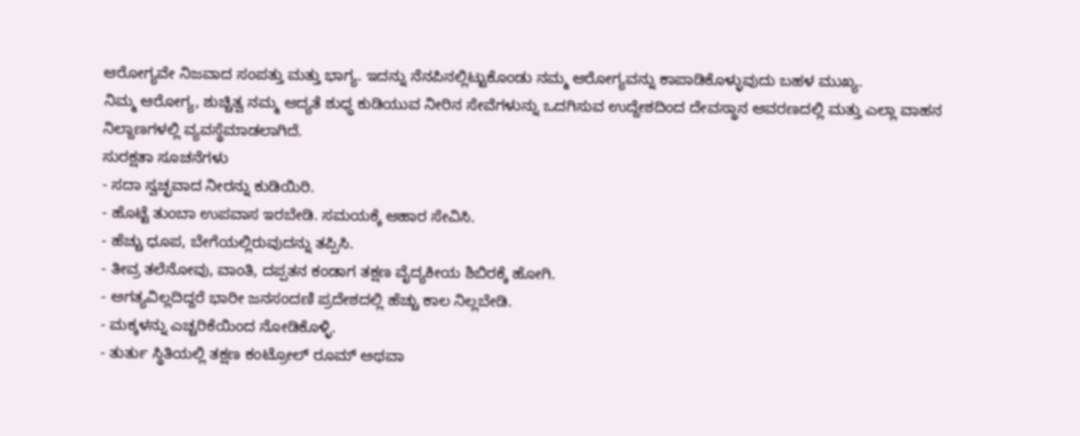ಆರೋಗ್ಯವೇ ನಿಜವಾದ ಸಂಪತ್ತು ಮತ್ತು ಭಾಗ್ಯ. ಇದನ್ನು ನೆನಪಿನಲ್ಲಿಟ್ಟುಕೊಂಡು ನಮ್ಮ ಆರೋಗ್ಯವನ್ನು ಕಾಪಾಡಿಕೊಳ್ಳುವುದು ಬಹಳ ಮುಖ್ಯ.
ನಿಮ್ಮ ಆರೋಗ್ಯ, ಶುಚ್ಚಿತ್ವ ನಮ್ಮ ಆದ್ಯತೆ ಶುಧ್ಧ ಕುಡಿಯುವ ನೀರಿನ ಸೇವೆಗಳುನ್ನು ಒದಗಿಸುವ ಉದ್ದೇಶದಿಂದ ದೇವಸ್ಥಾನ ಆವರಣದಲ್ಲಿ ಮತ್ತು ಎಲ್ಲಾ ವಾಹನ ನಿಲ್ದಾಣಗಳಲ್ಲಿ ವ್ಯವಸ್ಥೆಮಾಡಲಾಗಿದೆ.
ಸುರಕ್ಷತಾ ಸೂಚನೆಗಳು
- ಸದಾ ಸ್ವಚ್ಛವಾದ ನೀರನ್ನು ಕುಡಿಯಿರಿ.
- ಹೊಟ್ಟೆ ತುಂಬಾ ಉಪವಾಸ ಇರಬೇಡಿ. ಸಮಯಕ್ಕೆ ಆಹಾರ ಸೇವಿಸಿ.
- ಹೆಚ್ಚು ಧೂಪ, ಬೇಗೆಯಲ್ಲಿರುವುದನ್ನು ತಪ್ಪಿಸಿ.
- ತೀವ್ರ ತಲೆನೋವು, ವಾಂತಿ, ದಪ್ಪತನ ಕಂಡಾಗ ತಕ್ಷಣ ವೈದ್ಯಕೀಯ ಶಿಬಿರಕ್ಕೆ ಹೋಗಿ.
- ಅಗತ್ಯವಿಲ್ಲದಿದ್ದರೆ ಭಾರೀ ಜನಸಂದಣಿ ಪ್ರದೇಶದಲ್ಲಿ ಹೆಚ್ಚು ಕಾಲ ನಿಲ್ಲಬೇಡಿ.
- ಮಕ್ಕಳನ್ನು ಎಚ್ಚರಿಕೆಯಿಂದ ನೋಡಿಕೊಳ್ಳಿ.
- ತುರ್ತು ಸ್ಥಿತಿಯಲ್ಲಿ ತಕ್ಷಣ ಕಂಟ್ರೋಲ್ ರೂಮ್ ಅಥವಾ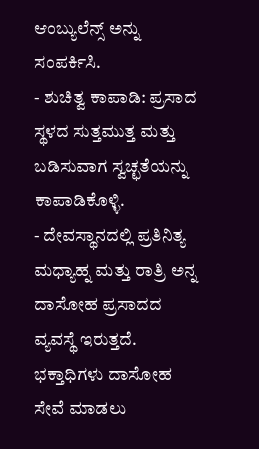ಆಂಬ್ಯುಲೆನ್ಸ್ ಅನ್ನು ಸಂಪರ್ಕಿಸಿ.
- ಶುಚಿತ್ವ ಕಾಪಾಡಿ: ಪ್ರಸಾದ ಸ್ಥಳದ ಸುತ್ತಮುತ್ತ ಮತ್ತು ಬಡಿಸುವಾಗ ಸ್ವಚ್ಛತೆಯನ್ನು ಕಾಪಾಡಿಕೊಳ್ಳಿ.
- ದೇವಸ್ಥಾನದಲ್ಲಿ ಪ್ರತಿನಿತ್ಯ ಮಧ್ಯಾಹ್ನ ಮತ್ತು ರಾತ್ರಿ ಅನ್ನ ದಾಸೋಹ ಪ್ರಸಾದದ ವ್ಯವಸ್ಥೆ ಇರುತ್ತದೆ. ಭಕ್ತಾಧಿಗಳು ದಾಸೋಹ ಸೇವೆ ಮಾಡಲು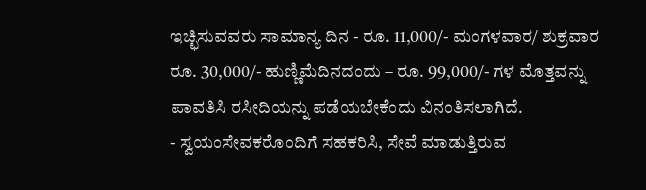ಇಚ್ಛಿಸುವವರು ಸಾಮಾನ್ಯ ದಿನ - ರೂ. 11,000/- ಮಂಗಳವಾರ/ ಶುಕ್ರವಾರ ರೂ. 30,000/- ಹುಣ್ಣಿಮೆದಿನದಂದು – ರೂ. 99,000/- ಗಳ ಮೊತ್ತವನ್ನು ಪಾವತಿಸಿ ರಸೀದಿಯನ್ನು ಪಡೆಯಬೇಕೆಂದು ವಿನಂತಿಸಲಾಗಿದೆ.
- ಸ್ವಯಂಸೇವಕರೊಂದಿಗೆ ಸಹಕರಿಸಿ, ಸೇವೆ ಮಾಡುತ್ತಿರುವ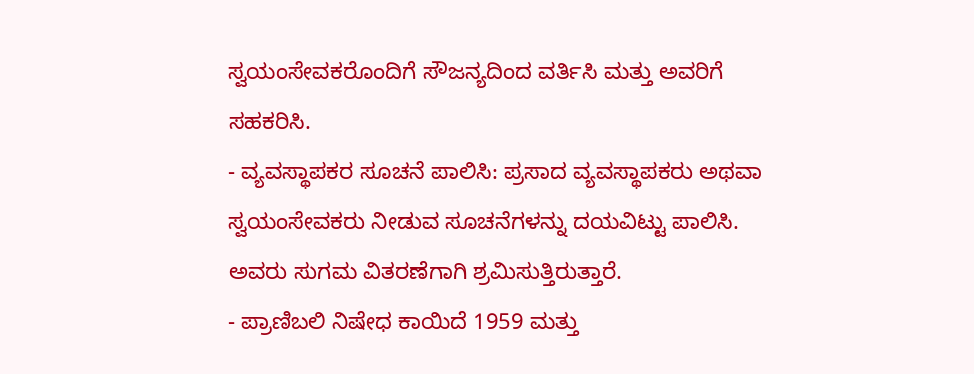ಸ್ವಯಂಸೇವಕರೊಂದಿಗೆ ಸೌಜನ್ಯದಿಂದ ವರ್ತಿಸಿ ಮತ್ತು ಅವರಿಗೆ ಸಹಕರಿಸಿ.
- ವ್ಯವಸ್ಥಾಪಕರ ಸೂಚನೆ ಪಾಲಿಸಿ: ಪ್ರಸಾದ ವ್ಯವಸ್ಥಾಪಕರು ಅಥವಾ ಸ್ವಯಂಸೇವಕರು ನೀಡುವ ಸೂಚನೆಗಳನ್ನು ದಯವಿಟ್ಟು ಪಾಲಿಸಿ. ಅವರು ಸುಗಮ ವಿತರಣೆಗಾಗಿ ಶ್ರಮಿಸುತ್ತಿರುತ್ತಾರೆ.
- ಪ್ರಾಣಿಬಲಿ ನಿಷೇಧ ಕಾಯಿದೆ 1959 ಮತ್ತು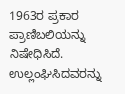1963ರ ಪ್ರಕಾರ ಪ್ರಾಣಿಬಲಿಯನ್ನು ನಿಷೇಧಿಸಿದೆ. ಉಲ್ಲಂಘಿಸಿದವರನ್ನು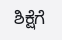ಶಿಕ್ಷೆಗೆ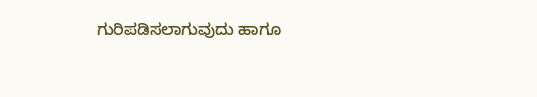ಗುರಿಪಡಿಸಲಾಗುವುದು ಹಾಗೂ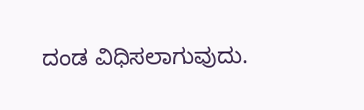ದಂಡ ವಿಧಿಸಲಾಗುವುದು.